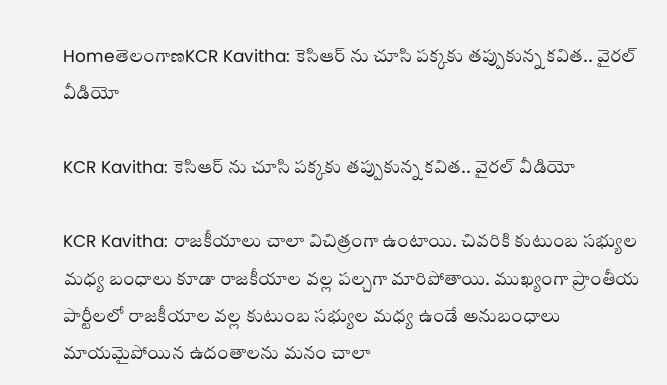HomeతెలంగాణKCR Kavitha: కెసిఆర్ ను చూసి పక్కకు తప్పుకున్న కవిత.. వైరల్ వీడియో

KCR Kavitha: కెసిఆర్ ను చూసి పక్కకు తప్పుకున్న కవిత.. వైరల్ వీడియో

KCR Kavitha: రాజకీయాలు చాలా విచిత్రంగా ఉంటాయి. చివరికి కుటుంబ సభ్యుల మధ్య బంధాలు కూడా రాజకీయాల వల్ల పల్చగా మారిపోతాయి. ముఖ్యంగా ప్రాంతీయ పార్టీలలో రాజకీయాల వల్ల కుటుంబ సభ్యుల మధ్య ఉండే అనుబంధాలు మాయమైపోయిన ఉదంతాలను మనం చాలా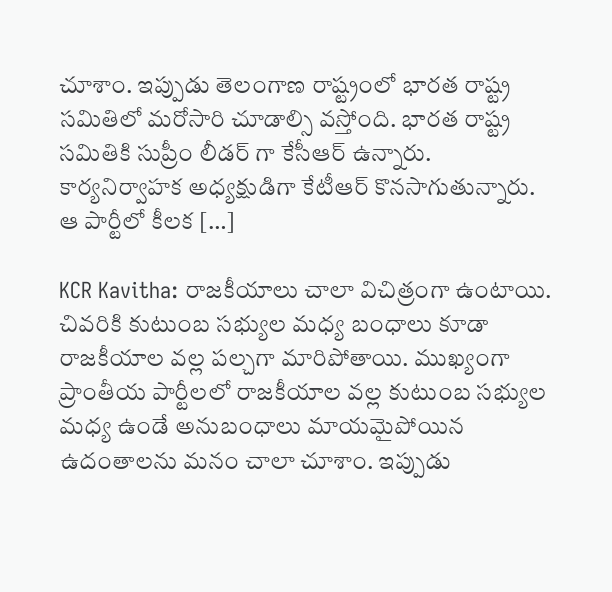చూశాం. ఇప్పుడు తెలంగాణ రాష్ట్రంలో భారత రాష్ట్ర సమితిలో మరోసారి చూడాల్సి వస్తోంది. భారత రాష్ట్ర సమితికి సుప్రీం లీడర్ గా కేసీఆర్ ఉన్నారు. కార్యనిర్వాహక అధ్యక్షుడిగా కేటీఆర్ కొనసాగుతున్నారు. ఆ పార్టీలో కీలక […]

KCR Kavitha: రాజకీయాలు చాలా విచిత్రంగా ఉంటాయి. చివరికి కుటుంబ సభ్యుల మధ్య బంధాలు కూడా రాజకీయాల వల్ల పల్చగా మారిపోతాయి. ముఖ్యంగా ప్రాంతీయ పార్టీలలో రాజకీయాల వల్ల కుటుంబ సభ్యుల మధ్య ఉండే అనుబంధాలు మాయమైపోయిన ఉదంతాలను మనం చాలా చూశాం. ఇప్పుడు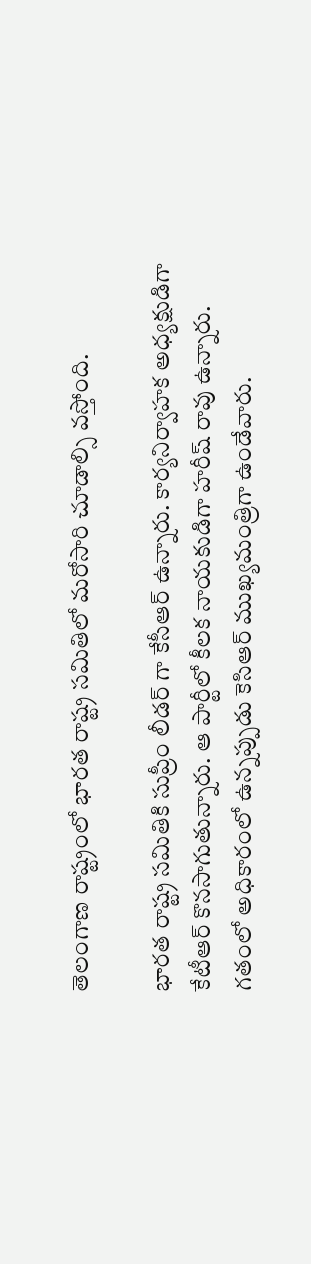తెలంగాణ రాష్ట్రంలో భారత రాష్ట్ర సమితిలో మరోసారి చూడాల్సి వస్తోంది.

భారత రాష్ట్ర సమితికి సుప్రీం లీడర్ గా కేసీఆర్ ఉన్నారు. కార్యనిర్వాహక అధ్యక్షుడిగా కేటీఆర్ కొనసాగుతున్నారు. ఆ పార్టీలో కీలక నాయకుడిగా హరీష్ రావు ఉన్నారు. గతంలో అధికారంలో ఉన్నప్పుడు కెసిఆర్ ముఖ్యమంత్రిగా ఉండేవారు.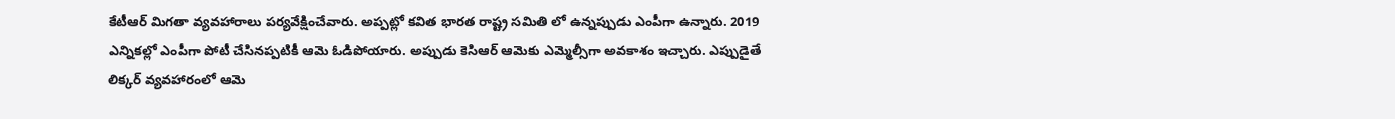కేటీఆర్ మిగతా వ్యవహారాలు పర్యవేక్షించేవారు. అప్పట్లో కవిత భారత రాష్ట్ర సమితి లో ఉన్నప్పుడు ఎంపీగా ఉన్నారు. 2019 ఎన్నికల్లో ఎంపీగా పోటీ చేసినప్పటికీ ఆమె ఓడిపోయారు. అప్పుడు కెసిఆర్ ఆమెకు ఎమ్మెల్సీగా అవకాశం ఇచ్చారు. ఎప్పుడైతే లిక్కర్ వ్యవహారంలో ఆమె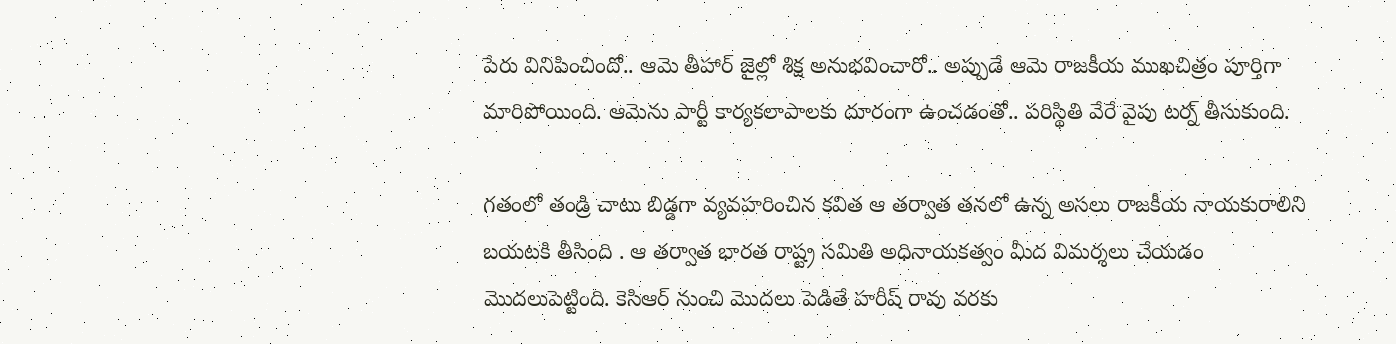పేరు వినిపించిందో.. ఆమె తీహార్ జైల్లో శిక్ష అనుభవించారో.. అప్పుడే ఆమె రాజకీయ ముఖచిత్రం పూర్తిగా మారిపోయింది. ఆమెను పార్టీ కార్యకలాపాలకు దూరంగా ఉంచడంతో.. పరిస్థితి వేరే వైపు టర్న్ తీసుకుంది.

గతంలో తండ్రి చాటు బిడ్డగా వ్యవహరించిన కవిత ఆ తర్వాత తనలో ఉన్న అసలు రాజకీయ నాయకురాలిని బయటకి తీసింది . ఆ తర్వాత భారత రాష్ట్ర సమితి అధినాయకత్వం మీద విమర్శలు చేయడం మొదలుపెట్టింది. కెసిఆర్ నుంచి మొదలు పెడితే హరీష్ రావు వరకు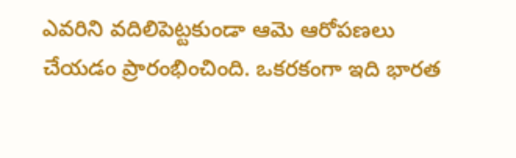ఎవరిని వదిలిపెట్టకుండా ఆమె ఆరోపణలు చేయడం ప్రారంభించింది. ఒకరకంగా ఇది భారత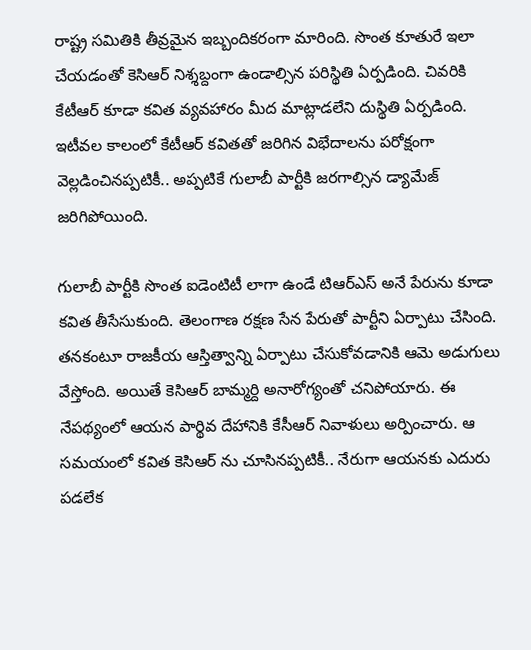రాష్ట్ర సమితికి తీవ్రమైన ఇబ్బందికరంగా మారింది. సొంత కూతురే ఇలా చేయడంతో కెసిఆర్ నిశ్శబ్దంగా ఉండాల్సిన పరిస్థితి ఏర్పడింది. చివరికి కేటీఆర్ కూడా కవిత వ్యవహారం మీద మాట్లాడలేని దుస్థితి ఏర్పడింది. ఇటీవల కాలంలో కేటీఆర్ కవితతో జరిగిన విభేదాలను పరోక్షంగా వెల్లడించినప్పటికీ.. అప్పటికే గులాబీ పార్టీకి జరగాల్సిన డ్యామేజ్ జరిగిపోయింది.

గులాబీ పార్టీకి సొంత ఐడెంటిటీ లాగా ఉండే టిఆర్ఎస్ అనే పేరును కూడా కవిత తీసేసుకుంది. తెలంగాణ రక్షణ సేన పేరుతో పార్టీని ఏర్పాటు చేసింది. తనకంటూ రాజకీయ ఆస్తిత్వాన్ని ఏర్పాటు చేసుకోవడానికి ఆమె అడుగులు వేస్తోంది. అయితే కెసిఆర్ బామ్మర్ది అనారోగ్యంతో చనిపోయారు. ఈ నేపథ్యంలో ఆయన పార్థివ దేహానికి కేసీఆర్ నివాళులు అర్పించారు. ఆ సమయంలో కవిత కెసిఆర్ ను చూసినప్పటికీ.. నేరుగా ఆయనకు ఎదురు పడలేక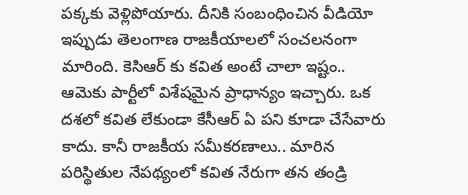పక్కకు వెళ్లిపోయారు. దీనికి సంబంధించిన వీడియో ఇప్పుడు తెలంగాణ రాజకీయాలలో సంచలనంగా మారింది. కెసిఆర్ కు కవిత అంటే చాలా ఇష్టం.. ఆమెకు పార్టీలో విశేషమైన ప్రాధాన్యం ఇచ్చారు. ఒక దశలో కవిత లేకుండా కేసీఆర్ ఏ పని కూడా చేసేవారు కాదు. కానీ రాజకీయ సమీకరణాలు.. మారిన పరిస్థితుల నేపథ్యంలో కవిత నేరుగా తన తండ్రి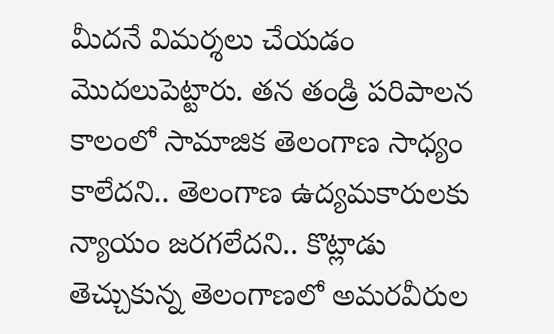మీదనే విమర్శలు చేయడం మొదలుపెట్టారు. తన తండ్రి పరిపాలన కాలంలో సామాజిక తెలంగాణ సాధ్యం కాలేదని.. తెలంగాణ ఉద్యమకారులకు న్యాయం జరగలేదని.. కొట్లాడు తెచ్చుకున్న తెలంగాణలో అమరవీరుల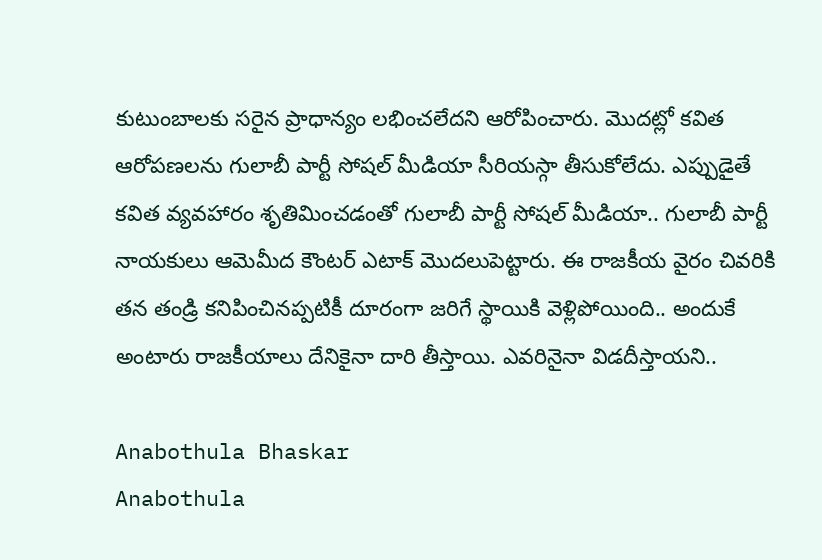కుటుంబాలకు సరైన ప్రాధాన్యం లభించలేదని ఆరోపించారు. మొదట్లో కవిత ఆరోపణలను గులాబీ పార్టీ సోషల్ మీడియా సీరియస్గా తీసుకోలేదు. ఎప్పుడైతే కవిత వ్యవహారం శృతిమించడంతో గులాబీ పార్టీ సోషల్ మీడియా.. గులాబీ పార్టీ నాయకులు ఆమెమీద కౌంటర్ ఎటాక్ మొదలుపెట్టారు. ఈ రాజకీయ వైరం చివరికి తన తండ్రి కనిపించినప్పటికీ దూరంగా జరిగే స్థాయికి వెళ్లిపోయింది.. అందుకే అంటారు రాజకీయాలు దేనికైనా దారి తీస్తాయి. ఎవరినైనా విడదీస్తాయని..

Anabothula Bhaskar
Anabothula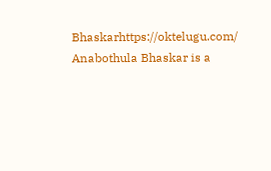Bhaskarhttps://oktelugu.com/
Anabothula Bhaskar is a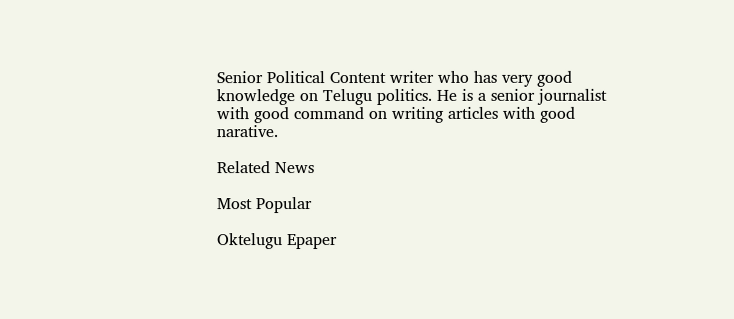Senior Political Content writer who has very good knowledge on Telugu politics. He is a senior journalist with good command on writing articles with good narative.

Related News

Most Popular

Oktelugu Epaper